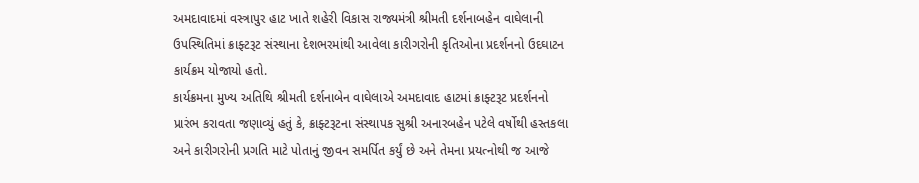અમદાવાદમાં વસ્ત્રાપુર હાટ ખાતે શહેરી વિકાસ રાજ્યમંત્રી શ્રીમતી દર્શનાબહેન વાઘેલાની ઉપસ્થિતિમાં ક્રાફ્ટરૂટ સંસ્થાના દેશભરમાંથી આવેલા કારીગરોની કૃતિઓના પ્રદર્શનનો ઉદઘાટન કાર્યક્રમ યોજાયો હતો.
કાર્યક્રમના મુખ્ય અતિથિ શ્રીમતી દર્શનાબેન વાઘેલાએ અમદાવાદ હાટમાં ક્રાફ્ટરૂટ પ્રદર્શનનો પ્રારંભ કરાવતા જણાવ્યું હતું કે, ક્રાફ્ટરૂટના સંસ્થાપક સુશ્રી અનારબહેન પટેલે વર્ષોથી હસ્તકલા અને કારીગરોની પ્રગતિ માટે પોતાનું જીવન સમર્પિત કર્યું છે અને તેમના પ્રયત્નોથી જ આજે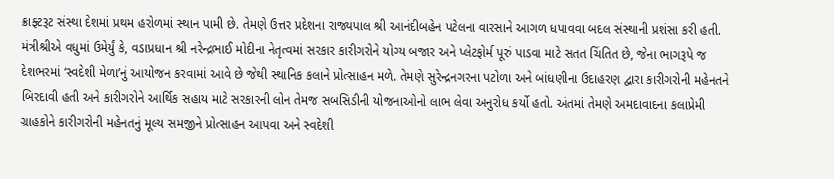ક્રાફ્ટરૂટ સંસ્થા દેશમાં પ્રથમ હરોળમાં સ્થાન પામી છે. તેમણે ઉત્તર પ્રદેશના રાજ્યપાલ શ્રી આનંદીબહેન પટેલના વારસાને આગળ ધપાવવા બદલ સંસ્થાની પ્રશંસા કરી હતી.
મંત્રીશ્રીએ વધુમાં ઉમેર્યું કે, વડાપ્રધાન શ્રી નરેન્દ્રભાઈ મોદીના નેતૃત્વમાં સરકાર કારીગરોને યોગ્ય બજાર અને પ્લેટફોર્મ પૂરું પાડવા માટે સતત ચિંતિત છે, જેના ભાગરૂપે જ દેશભરમાં ‘સ્વદેશી મેળા’નું આયોજન કરવામાં આવે છે જેથી સ્થાનિક કલાને પ્રોત્સાહન મળે. તેમણે સુરેન્દ્રનગરના પટોળા અને બાંધણીના ઉદાહરણ દ્વારા કારીગરોની મહેનતને બિરદાવી હતી અને કારીગરોને આર્થિક સહાય માટે સરકારની લોન તેમજ સબસિડીની યોજનાઓનો લાભ લેવા અનુરોધ કર્યો હતો. અંતમાં તેમણે અમદાવાદના કલાપ્રેમી ગ્રાહકોને કારીગરોની મહેનતનું મૂલ્ય સમજીને પ્રોત્સાહન આપવા અને સ્વદેશી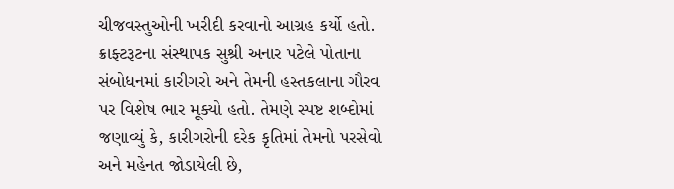ચીજવસ્તુઓની ખરીદી કરવાનો આગ્રહ કર્યો હતો.
ક્રાફ્ટરૂટના સંસ્થાપક સુશ્રી અનાર પટેલે પોતાના સંબોધનમાં કારીગરો અને તેમની હસ્તકલાના ગૌરવ પર વિશેષ ભાર મૂક્યો હતો. તેમણે સ્પષ્ટ શબ્દોમાં જણાવ્યું કે, કારીગરોની દરેક કૃતિમાં તેમનો પરસેવો અને મહેનત જોડાયેલી છે,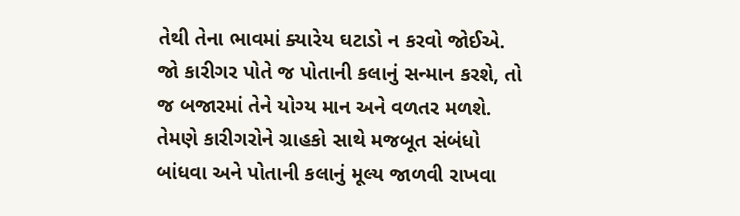તેથી તેના ભાવમાં ક્યારેય ઘટાડો ન કરવો જોઈએ. જો કારીગર પોતે જ પોતાની કલાનું સન્માન કરશે, તો જ બજારમાં તેને યોગ્ય માન અને વળતર મળશે. તેમણે કારીગરોને ગ્રાહકો સાથે મજબૂત સંબંધો બાંધવા અને પોતાની કલાનું મૂલ્ય જાળવી રાખવા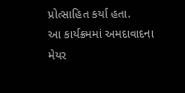પ્રોત્સાહિત કર્યા હતા.
આ કાર્યક્રમમાં અમદાવાદના મેયર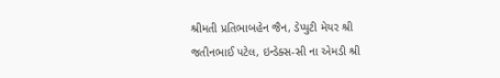શ્રીમતી પ્રતિભાબહેન જૈન, ડેપ્યુટી મેયર શ્રી જતીનભાઈ પટેલ, ઇન્ડેક્સ-સી ના એમડી શ્રી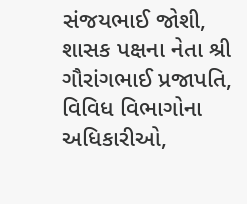સંજયભાઈ જોશી, શાસક પક્ષના નેતા શ્રી ગૌરાંગભાઈ પ્રજાપતિ, વિવિધ વિભાગોના અધિકારીઓ,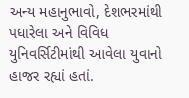અન્ય મહાનુભાવો, દેશભરમાંથી પધારેલા અને વિવિધ યુનિવર્સિટીમાંથી આવેલા યુવાનો હાજર રહ્યાં હતાં.